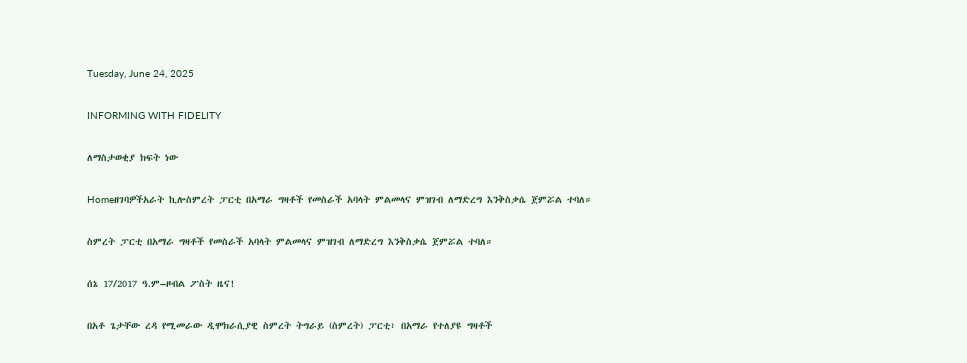Tuesday, June 24, 2025

INFORMING WITH FIDELITY

ለማስታወቂያ ክፍት ነው

Homeዘገባዎችአራት ኪሎስምረት ፓርቲ በአማራ ግዛቶች የመስራች አባላት ምልመላና ምዝገብ ለማድረግ እንቅስቃሴ ጀምሯል ተባለ።

ስምረት ፓርቲ በአማራ ግዛቶች የመስራች አባላት ምልመላና ምዝገብ ለማድረግ እንቅስቃሴ ጀምሯል ተባለ።

ሰኔ 17/2017 ዓ.ም–ዞብል ፖስት ዜና!

በአቶ ጌታቸው ረዳ የሚመራው ዲሞክራሲያዊ ስምረት ትግራይ (ስምረት) ፓርቲ፣ በአማራ የተለያዩ ግዛቶች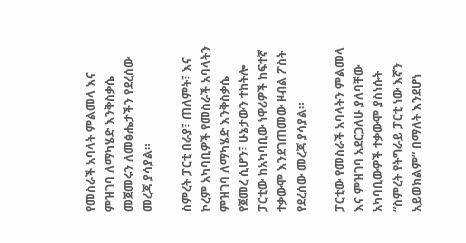የመስራች አባላት ምልመላ እና ምዝገባ ለማካሄድ እንቅስቃሴ መጀመሩን ለመፅሔታችን የደረሰው መረጃ ያሳያል።

ስምረት ፓርቲ በራያ፣ ጠለምት፣ እና ኮረም አካባቢዎች የመስራች አባላትን ምዝገባ ለማካሄድ እንቅስቃሴ የጀመረ ሲሆን፣ ሁኔታውን ተከትሎ ፓርቲው ከአካባቢው ነዋሪዎች ከፍተኛ ተቃውሞ እንደገጠመው ዞብል ፖስት የደረሰው መረጃ ያሳያል።

ፓርቲው የመስራች አባላትን ምልመላ እና ምዝገባ አደርጋለሁ ያለባቸው አካባቢውዎች ተቃውሞ ያስነሱት “ስምረት የትግራይ ፓርቲ ነው እኛን አይወክልም” በማለት እንደሆነ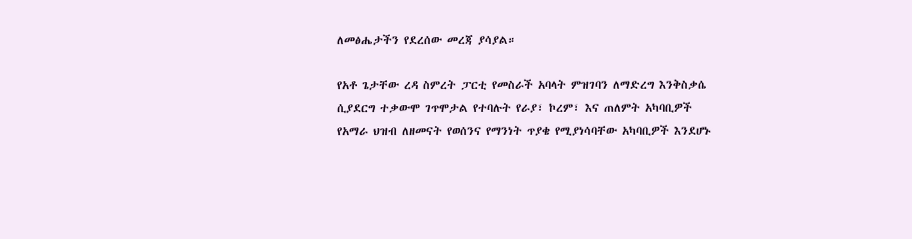ለመፅሔታችን የደረሰው መረጃ ያሳያል።

የአቶ ጌታቸው ረዳ ስምረት ፓርቲ የመስራች አባላት ምዝገባን ለማድረግ እንቅስቃሴ ሲያደርግ ተቃውሞ ገጥሞታል የተባሉት የራያ፣ ኮረም፣ እና ጠለምት አካባቢዎች የአማራ ህዝብ ለዘመናት የወሰንና የማንነት ጥያቄ የሚያነሳባቸው አካባቢዎች እንደሆኑ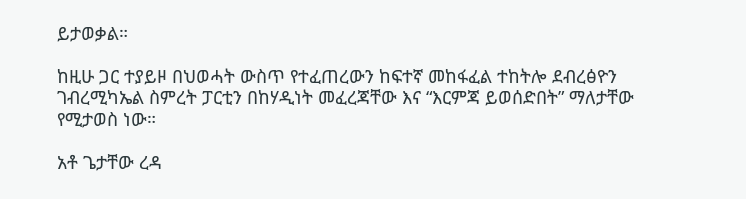ይታወቃል።

ከዚሁ ጋር ተያይዞ በህወሓት ውስጥ የተፈጠረውን ከፍተኛ መከፋፈል ተከትሎ ደብረፅዮን ገብረሚካኤል ስምረት ፓርቲን በከሃዲነት መፈረጃቸው እና “እርምጃ ይወሰድበት” ማለታቸው የሚታወስ ነው።

አቶ ጌታቸው ረዳ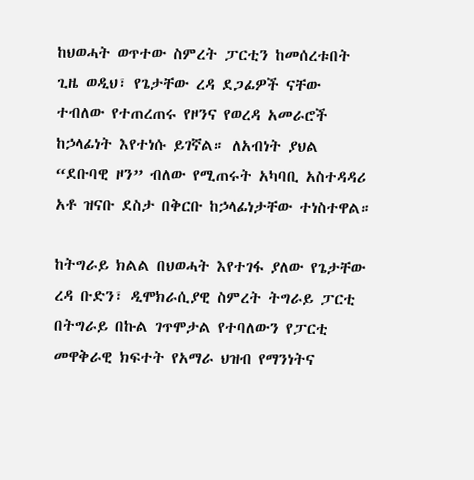ከህወሓት ወጥተው ስምረት ፓርቲን ከመሰረቱበት ጊዜ ወዲህ፣ የጌታቸው ረዳ ደጋፊዎች ናቸው ተብለው የተጠረጠሩ የዞንና የወረዳ አመራሮች ከኃላፊነት እየተነሱ ይገኛል። ለአብነት ያህል “ደቡባዊ ዞን” ብለው የሚጠሩት አካባቢ አስተዳዳሪ አቶ ዝናቡ ደስታ በቅርቡ ከኃላፊነታቸው ተነስተዋል።

ከትግራይ ክልል በህወሓት እየተገፋ ያለው የጌታቸው ረዳ ቡድን፣ ዲሞክራሲያዊ ስምረት ትግራይ ፓርቲ በትግራይ በኩል ገጥሞታል የተባለውን የፓርቲ መዋቅራዊ ክፍተት የአማራ ህዝብ የማንነትና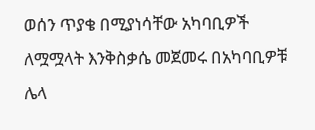ወሰን ጥያቄ በሚያነሳቸው አካባቢዎች ለሟሟላት እንቅስቃሴ መጀመሩ በአካባቢዎቹ ሌላ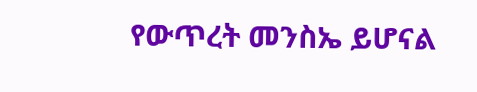የውጥረት መንስኤ ይሆናል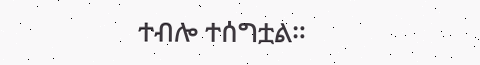ተብሎ ተሰግቷል።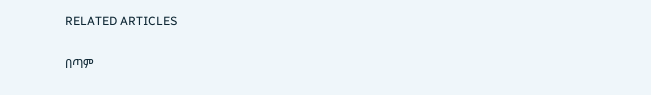RELATED ARTICLES

በጣም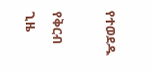የተወደዱ

የቅርብ ጊዜ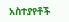አስተያየቶች